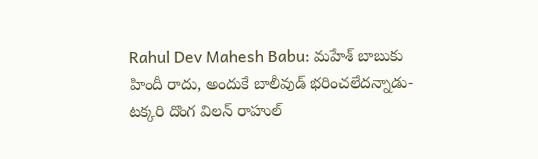Rahul Dev Mahesh Babu: మహేశ్ బాబుకు హిందీ రాదు, అందుకే బాలీవుడ్ భరించలేదన్నాడు- టక్కరి దొంగ విలన్ రాహుల్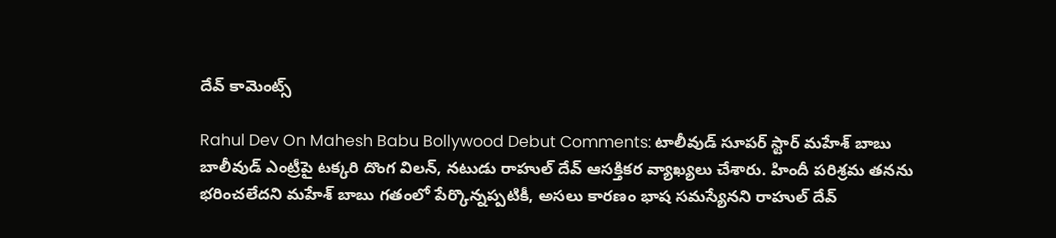దేవ్ కామెంట్స్

Rahul Dev On Mahesh Babu Bollywood Debut Comments: టాలీవుడ్ సూపర్ స్టార్ మహేశ్ బాబు బాలీవుడ్ ఎంట్రీపై టక్కరి దొంగ విలన్, నటుడు రాహుల్ దేవ్ ఆసక్తికర వ్యాఖ్యలు చేశారు. హిందీ పరిశ్రమ తనను భరించలేదని మహేశ్ బాబు గతంలో పేర్కొన్నప్పటికీ, అసలు కారణం భాష సమస్యేనని రాహుల్ దేవ్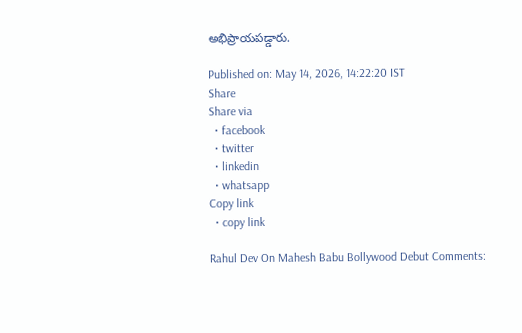అభిప్రాయపడ్డారు.

Published on: May 14, 2026, 14:22:20 IST
Share
Share via
  • facebook
  • twitter
  • linkedin
  • whatsapp
Copy link
  • copy link

Rahul Dev On Mahesh Babu Bollywood Debut Comments: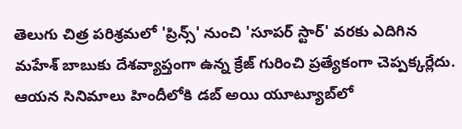తెలుగు చిత్ర పరిశ్రమలో 'ప్రిన్స్' నుంచి 'సూపర్ స్టార్' వరకు ఎదిగిన మహేశ్ బాబుకు దేశవ్యాప్తంగా ఉన్న క్రేజ్ గురించి ప్రత్యేకంగా చెప్పక్కర్లేదు. ఆయన సినిమాలు హిందీలోకి డబ్ అయి యూట్యూబ్‌లో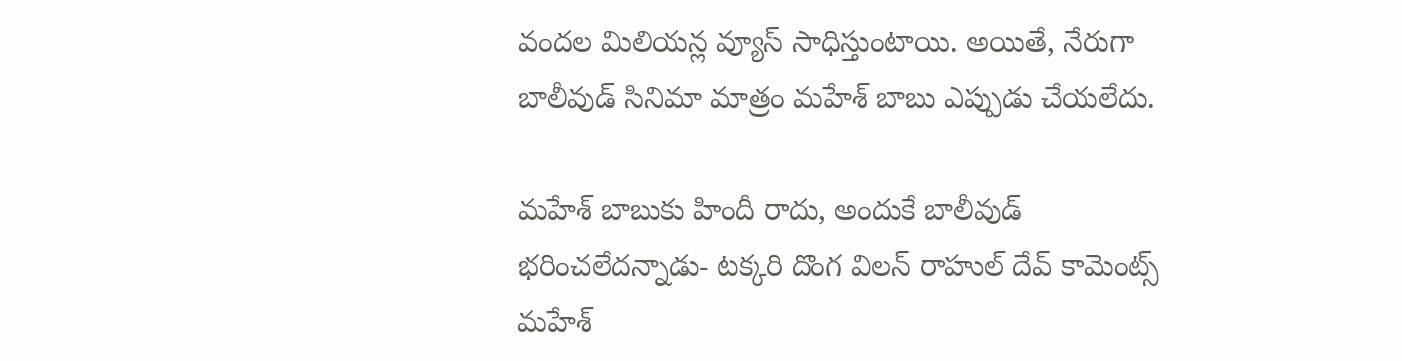వందల మిలియన్ల వ్యూస్ సాధిస్తుంటాయి. అయితే, నేరుగా బాలీవుడ్ సినిమా మాత్రం మహేశ్ బాబు ఎప్పుడు చేయలేదు.

మహేశ్ బాబుకు హిందీ రాదు, అందుకే బాలీవుడ్ భరించలేదన్నాడు- టక్కరి దొంగ విలన్ రాహుల్ దేవ్ కామెంట్స్
మహేశ్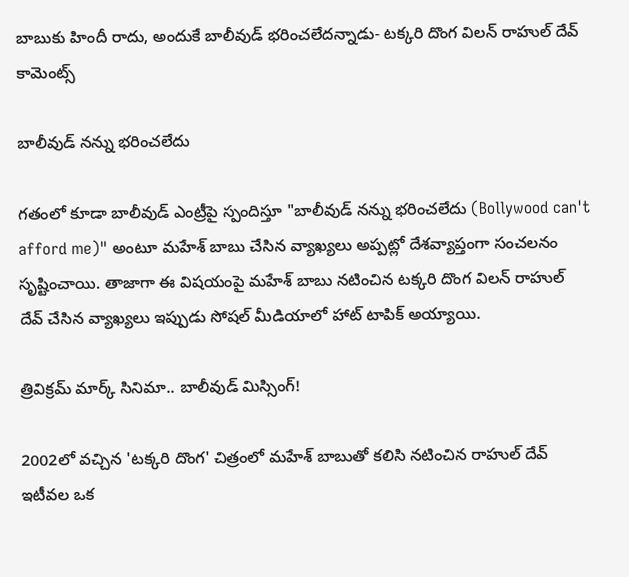బాబుకు హిందీ రాదు, అందుకే బాలీవుడ్ భరించలేదన్నాడు- టక్కరి దొంగ విలన్ రాహుల్ దేవ్ కామెంట్స్

బాలీవుడ్ నన్ను భరించలేదు

గతంలో కూడా బాలీవుడ్ ఎంట్రీపై స్పందిస్తూ "బాలీవుడ్ నన్ను భరించలేదు (Bollywood can't afford me)" అంటూ మహేశ్ బాబు చేసిన వ్యాఖ్యలు అప్పట్లో దేశవ్యాప్తంగా సంచలనం సృష్టించాయి. తాజాగా ఈ విషయంపై మహేశ్ బాబు నటించిన టక్కరి దొంగ విలన్ రాహుల్ దేవ్ చేసిన వ్యాఖ్యలు ఇప్పుడు సోషల్ మీడియాలో హాట్ టాపిక్ అయ్యాయి.

త్రివిక్రమ్ మార్క్ సినిమా.. బాలీవుడ్ మిస్సింగ్!

2002లో వచ్చిన 'టక్కరి దొంగ' చిత్రంలో మహేశ్ బాబుతో కలిసి నటించిన రాహుల్ దేవ్ ఇటీవల ఒక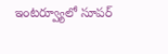ఇంటర్వ్యూలో సూపర్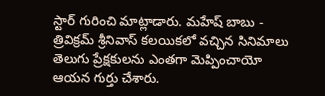స్టార్ గురించి మాట్లాడారు. మహేష్ బాబు - త్రివిక్రమ్ శ్రీనివాస్ కలయికలో వచ్చిన సినిమాలు తెలుగు ప్రేక్షకులను ఎంతగా మెప్పించాయో ఆయన గుర్తు చేశారు.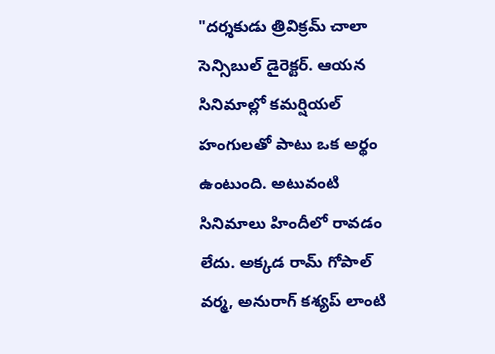"దర్శకుడు త్రివిక్రమ్ చాలా సెన్సిబుల్ డైరెక్టర్. ఆయన సినిమాల్లో కమర్షియల్ హంగులతో పాటు ఒక అర్థం ఉంటుంది. అటువంటి సినిమాలు హిందీలో రావడం లేదు. అక్కడ రామ్ గోపాల్ వర్మ, అనురాగ్ కశ్యప్ లాంటి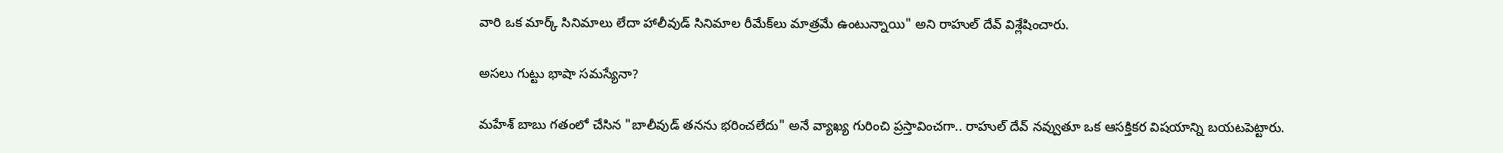వారి ఒక మార్క్ సినిమాలు లేదా హాలీవుడ్ సినిమాల రీమేక్‌లు మాత్రమే ఉంటున్నాయి" అని రాహుల్ దేవ్ విశ్లేషించారు.

అసలు గుట్టు భాషా సమస్యేనా?

మహేశ్ బాబు గతంలో చేసిన "బాలీవుడ్ తనను భరించలేదు" అనే వ్యాఖ్య గురించి ప్రస్తావించగా.. రాహుల్ దేవ్ నవ్వుతూ ఒక ఆసక్తికర విషయాన్ని బయటపెట్టారు.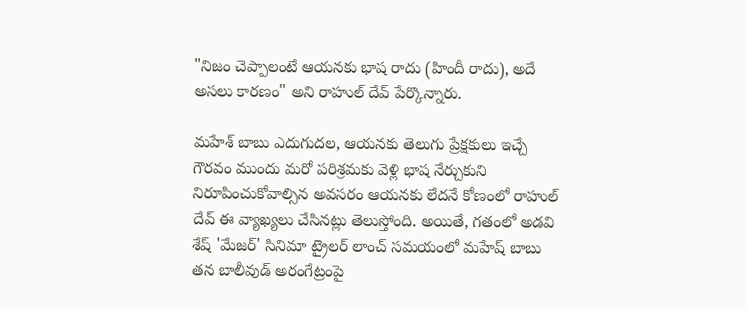"నిజం చెప్పాలంటే ఆయనకు భాష రాదు (హిందీ రాదు), అదే అసలు కారణం" అని రాహుల్ దేవ్ పేర్కొన్నారు.

మహేశ్ బాబు ఎదుగుదల, ఆయనకు తెలుగు ప్రేక్షకులు ఇచ్చే గౌరవం ముందు మరో పరిశ్రమకు వెళ్లి భాష నేర్చుకుని నిరూపించుకోవాల్సిన అవసరం ఆయనకు లేదనే కోణంలో రాహుల్ దేవ్ ఈ వ్యాఖ్యలు చేసినట్లు తెలుస్తోంది. అయితే, గతంలో అడవి శేష్ 'మేజర్' సినిమా ట్రైలర్ లాంచ్ సమయంలో మహేష్ బాబు తన బాలీవుడ్ అరంగేట్రంపై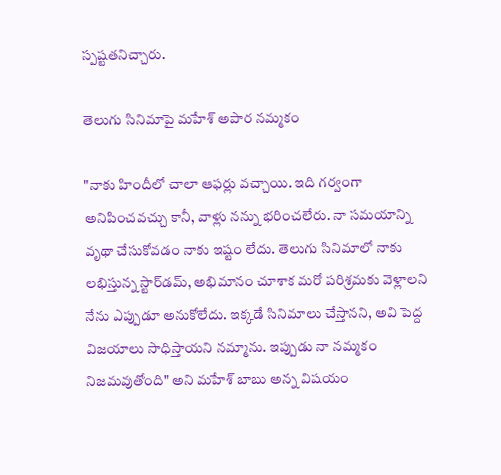స్పష్టతనిచ్చారు.

తెలుగు సినిమాపై మహేశ్ అపార నమ్మకం

"నాకు హిందీలో చాలా ఆఫర్లు వచ్చాయి. ఇది గర్వంగా అనిపించవచ్చు కానీ, వాళ్లు నన్ను భరించలేరు. నా సమయాన్ని వృథా చేసుకోవడం నాకు ఇష్టం లేదు. తెలుగు సినిమాలో నాకు లభిస్తున్న స్టార్‌డమ్, అభిమానం చూశాక మరో పరిశ్రమకు వెళ్లాలని నేను ఎప్పుడూ అనుకోలేదు. ఇక్కడే సినిమాలు చేస్తానని, అవి పెద్ద విజయాలు సాధిస్తాయని నమ్మాను. ఇప్పుడు నా నమ్మకం నిజమవుతోంది" అని మహేశ్ బాబు అన్న విషయం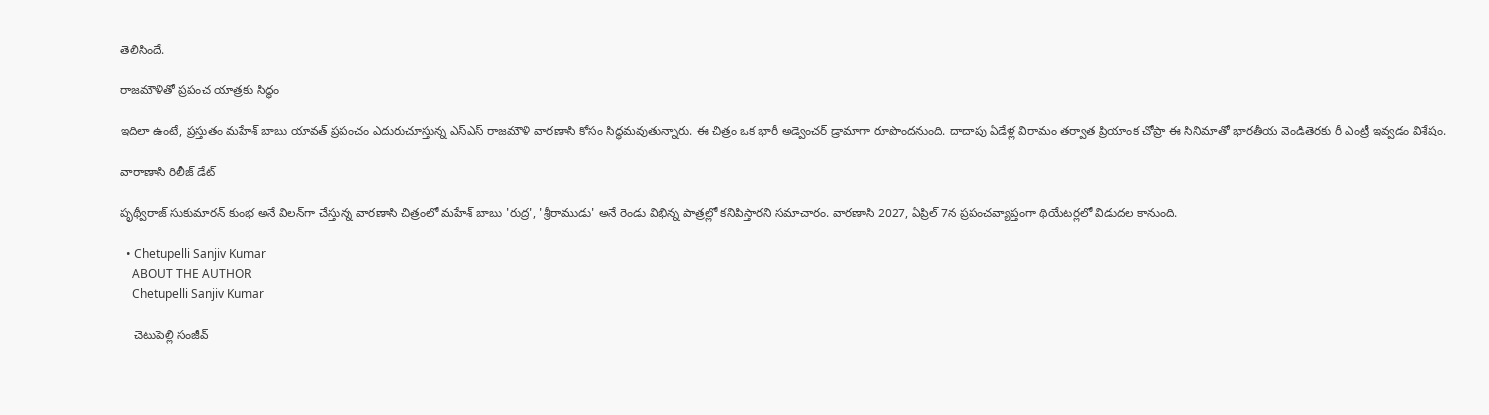తెలిసిందే.

రాజమౌళితో ప్రపంచ యాత్రకు సిద్ధం

ఇదిలా ఉంటే, ప్రస్తుతం మహేశ్ బాబు యావత్ ప్రపంచం ఎదురుచూస్తున్న ఎస్ఎస్ రాజమౌళి వారణాసి కోసం సిద్ధమవుతున్నారు. ఈ చిత్రం ఒక భారీ అడ్వెంచర్ డ్రామాగా రూపొందనుంది. దాదాపు ఏడేళ్ల విరామం తర్వాత ప్రియాంక చోప్రా ఈ సినిమాతో భారతీయ వెండితెరకు రీ ఎంట్రీ ఇవ్వడం విశేషం.

వారాణాసి రిలీజ్ డేట్

పృథ్వీరాజ్ సుకుమారన్ కుంభ అనే విలన్‌గా చేస్తున్న వారణాసి చిత్రంలో మహేశ్ బాబు 'రుద్ర', 'శ్రీరాముడు' అనే రెండు విభిన్న పాత్రల్లో కనిపిస్తారని సమాచారం. వారణాసి 2027, ఏప్రిల్ 7న ప్రపంచవ్యాప్తంగా థియేటర్లలో విడుదల కానుంది.

  • Chetupelli Sanjiv Kumar
    ABOUT THE AUTHOR
    Chetupelli Sanjiv Kumar

    చెటుపెల్లి సంజీవ్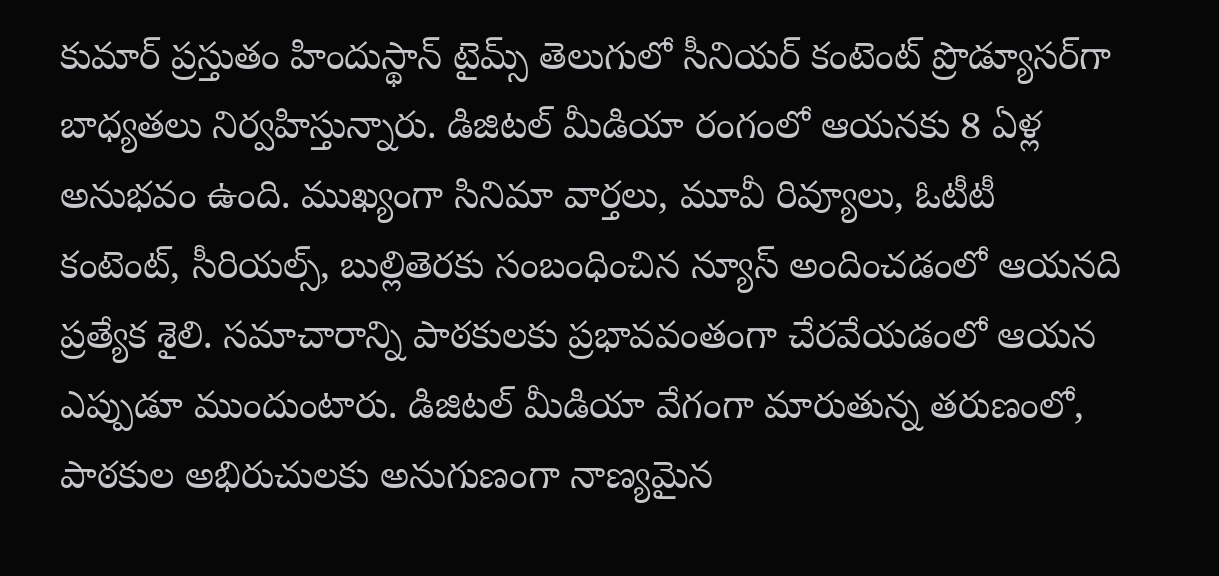కుమార్ ప్రస్తుతం హిందుస్థాన్ టైమ్స్ తెలుగులో సీనియర్ కంటెంట్ ప్రొడ్యూసర్‌గా బాధ్యతలు నిర్వహిస్తున్నారు. డిజిటల్ మీడియా రంగంలో ఆయనకు 8 ఏళ్ల అనుభవం ఉంది. ముఖ్యంగా సినిమా వార్తలు, మూవీ రివ్యూలు, ఓటీటీ కంటెంట్, సీరియల్స్, బుల్లితెరకు సంబంధించిన న్యూస్ అందించడంలో ఆయనది ప్రత్యేక శైలి. సమాచారాన్ని పాఠకులకు ప్రభావవంతంగా చేరవేయడంలో ఆయన ఎప్పుడూ ముందుంటారు. డిజిటల్ మీడియా వేగంగా మారుతున్న తరుణంలో, పాఠకుల అభిరుచులకు అనుగుణంగా నాణ్యమైన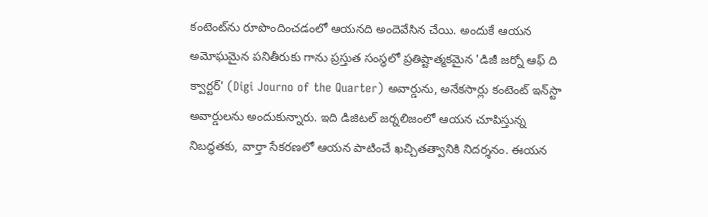కంటెంట్‌ను రూపొందించడంలో ఆయనది అందెవేసిన చేయి. అందుకే ఆయన అమోఘమైన పనితీరుకు గాను ప్రస్తుత సంస్థలో ప్రతిష్టాత్మకమైన 'డిజీ జర్నో ఆఫ్ ది క్వార్టర్' (Digi Journo of the Quarter) అవార్డును, అనేకసార్లు కంటెంట్ ఇన్‌స్టా అవార్డులను అందుకున్నారు. ఇది డిజిటల్ జర్నలిజంలో ఆయన చూపిస్తున్న నిబద్ధతకు, వార్తా సేకరణలో ఆయన పాటించే ఖచ్చితత్వానికి నిదర్శనం. ఈయన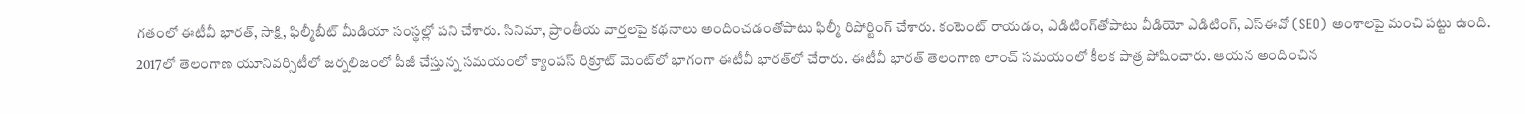గతంలో ఈటీవీ భారత్, సాక్షి, ఫిల్మీబీట్ మీడియా సంస్థల్లో పని చేశారు. సినిమా, ప్రాంతీయ వార్తలపై కథనాలు అందించడంతోపాటు ఫిల్మీ రిపోర్టింగ్ చేశారు. కంటెంట్ రాయడం, ఎడిటింగ్‌తోపాటు వీడియో ఎడిటింగ్, ఎస్‌ఈవో (SEO) అంశాలపై మంచి పట్టు ఉంది. 2017లో తెలంగాణ యూనివర్సిటీలో జర్నలిజంలో పీజీ చేస్తున్న సమయంలో క్యాంపస్ రిక్రూట్ మెంట్‌లో భాగంగా ఈటీవీ భారత్‌లో చేరారు. ఈటీవీ భారత్ తెలంగాణ లాంచ్ సమయంలో కీలక పాత్ర పోషించారు. ఆయన అందించిన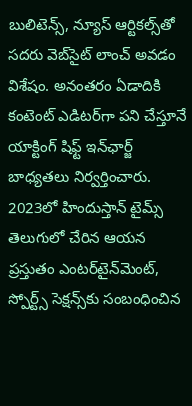బులిటెన్స్, న్యూస్ ఆర్టికల్స్‌తో సదరు వెబ్‌సైట్ లాంచ్ అవడం విశేషం. అనంతరం ఏడాదికి కంటెంట్ ఎడిటర్‌గా పని చేస్తూనే యాక్టింగ్ షిఫ్ట్ ఇన్‌ఛార్జ్ బాధ్యతలు నిర్వర్తించారు. 2023లో హిందుస్తాన్ టైమ్స్ తెలుగులో చేరిన ఆయన ప్రస్తుతం ఎంటర్‌టైన్‌మెంట్, స్పోర్ట్స్ సెక్షన్స్‌కు సంబంధించిన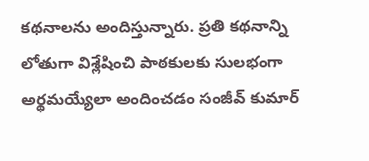కథనాలను అందిస్తున్నారు. ప్రతి కథనాన్ని లోతుగా విశ్లేషించి పాఠకులకు సులభంగా అర్థమయ్యేలా అందించడం సంజీవ్ కుమార్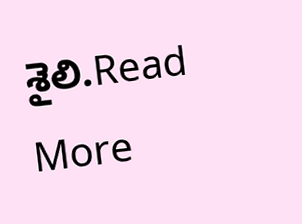శైలి.Read More